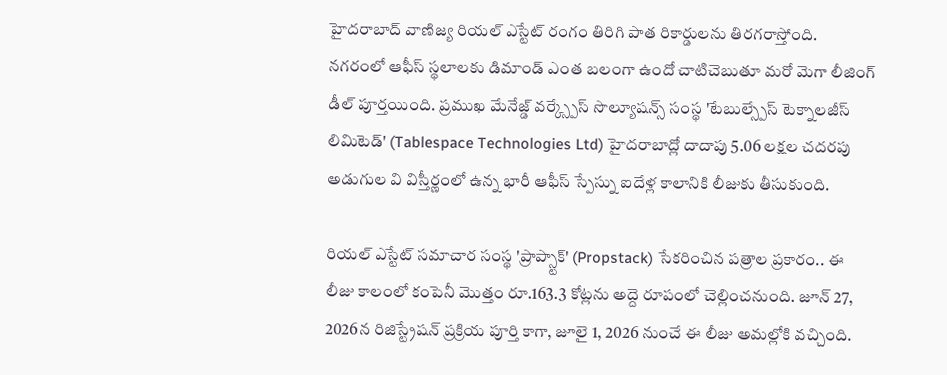హైదరాబాద్ వాణిజ్య రియల్ ఎస్టేట్ రంగం తిరిగి పాత రికార్డులను తిరగరాస్తోంది. నగరంలో ఆఫీస్ స్థలాలకు డిమాండ్ ఎంత బలంగా ఉందో చాటిచెబుతూ మరో మెగా లీజింగ్ డీల్ పూర్తయింది. ప్రముఖ మేనేజ్డ్ వర్క్స్పేస్ సొల్యూషన్స్ సంస్థ 'టేబుల్స్పేస్ టెక్నాలజీస్ లిమిటెడ్' (Tablespace Technologies Ltd) హైదరాబాద్లో దాదాపు 5.06 లక్షల చదరపు అడుగుల వి విస్తీర్ణంలో ఉన్న భారీ ఆఫీస్ స్పేస్ను ఐదేళ్ల కాలానికి లీజుకు తీసుకుంది.

రియల్ ఎస్టేట్ సమాచార సంస్థ 'ప్రాప్స్టాక్' (Propstack) సేకరించిన పత్రాల ప్రకారం.. ఈ లీజు కాలంలో కంపెనీ మొత్తం రూ.163.3 కోట్లను అద్దె రూపంలో చెల్లించనుంది. జూన్ 27, 2026న రిజిస్ట్రేషన్ ప్రక్రియ పూర్తి కాగా, జూలై 1, 2026 నుంచే ఈ లీజు అమల్లోకి వచ్చింది.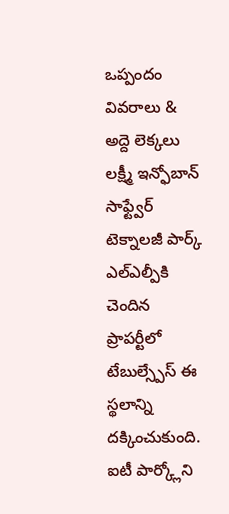ఒప్పందం వివరాలు & అద్దె లెక్కలు
లక్ష్మీ ఇన్ఫోబాన్ సాఫ్ట్వేర్ టెక్నాలజీ పార్క్ ఎల్ఎల్పీకి చెందిన ప్రాపర్టీలో టేబుల్స్పేస్ ఈ స్థలాన్ని దక్కించుకుంది. ఐటీ పార్క్లోని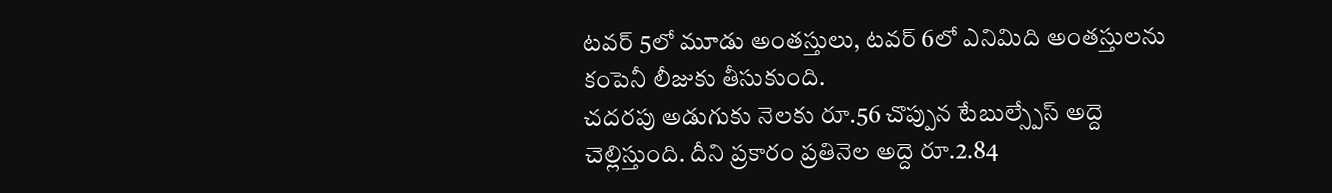టవర్ 5లో మూడు అంతస్తులు, టవర్ 6లో ఎనిమిది అంతస్తులను కంపెనీ లీజుకు తీసుకుంది.
చదరపు అడుగుకు నెలకు రూ.56 చొప్పున టేబుల్స్పేస్ అద్దె చెల్లిస్తుంది. దీని ప్రకారం ప్రతినెల అద్దె రూ.2.84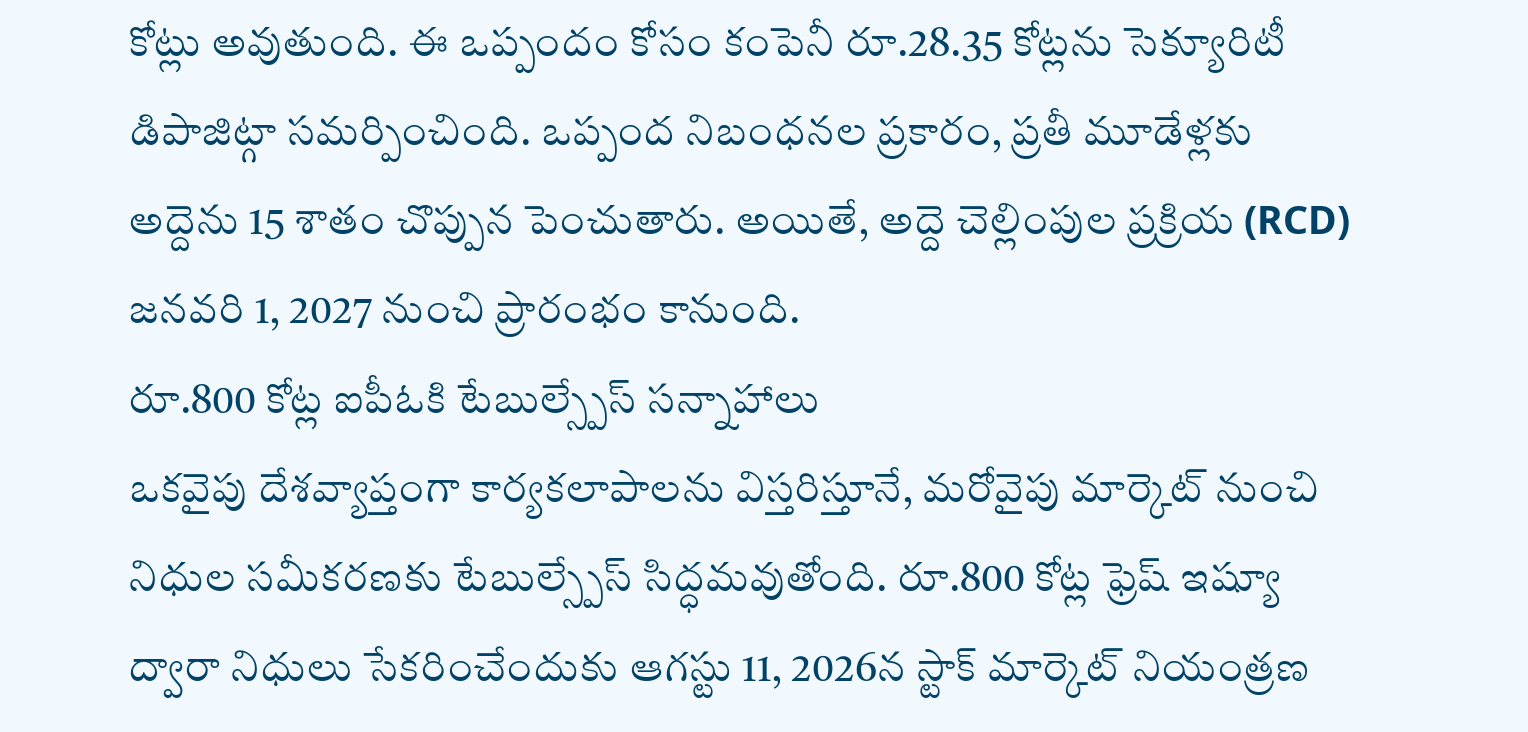కోట్లు అవుతుంది. ఈ ఒప్పందం కోసం కంపెనీ రూ.28.35 కోట్లను సెక్యూరిటీ డిపాజిట్గా సమర్పించింది. ఒప్పంద నిబంధనల ప్రకారం, ప్రతీ మూడేళ్లకు అద్దెను 15 శాతం చొప్పున పెంచుతారు. అయితే, అద్దె చెల్లింపుల ప్రక్రియ (RCD) జనవరి 1, 2027 నుంచి ప్రారంభం కానుంది.
రూ.800 కోట్ల ఐపీఓకి టేబుల్స్పేస్ సన్నాహాలు
ఒకవైపు దేశవ్యాప్తంగా కార్యకలాపాలను విస్తరిస్తూనే, మరోవైపు మార్కెట్ నుంచి నిధుల సమీకరణకు టేబుల్స్పేస్ సిద్ధమవుతోంది. రూ.800 కోట్ల ఫ్రెష్ ఇష్యూ ద్వారా నిధులు సేకరించేందుకు ఆగస్టు 11, 2026న స్టాక్ మార్కెట్ నియంత్రణ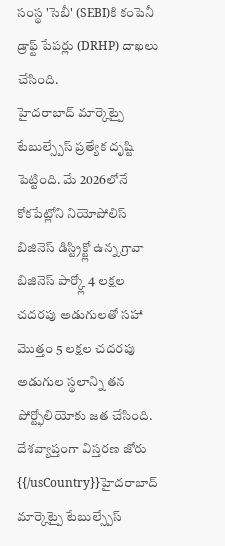సంస్థ 'సెబీ' (SEBI)కి కంపెనీ డ్రాఫ్ట్ పేపర్లు (DRHP) దాఖలు చేసింది.
హైదరాబాద్ మార్కెట్పై టేబుల్స్పేస్ ప్రత్యేక దృష్టి పెట్టింది. మే 2026లోనే కోకపేట్లోని నియోపోలిస్ బిజినెస్ డిస్ట్రిక్ట్లో ఉన్న గ్రావా బిజినెస్ పార్క్లో 4 లక్షల చదరపు అడుగులతో సహా మొత్తం 5 లక్షల చదరపు అడుగుల స్థలాన్ని తన పోర్ట్ఫోలియోకు జత చేసింది.
దేశవ్యాప్తంగా విస్తరణ జోరు
{{/usCountry}}హైదరాబాద్ మార్కెట్పై టేబుల్స్పేస్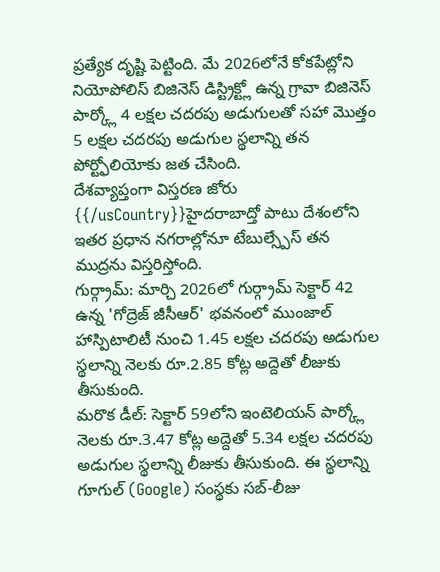ప్రత్యేక దృష్టి పెట్టింది. మే 2026లోనే కోకపేట్లోని నియోపోలిస్ బిజినెస్ డిస్ట్రిక్ట్లో ఉన్న గ్రావా బిజినెస్ పార్క్లో 4 లక్షల చదరపు అడుగులతో సహా మొత్తం 5 లక్షల చదరపు అడుగుల స్థలాన్ని తన పోర్ట్ఫోలియోకు జత చేసింది.
దేశవ్యాప్తంగా విస్తరణ జోరు
{{/usCountry}}హైదరాబాద్తో పాటు దేశంలోని ఇతర ప్రధాన నగరాల్లోనూ టేబుల్స్పేస్ తన ముద్రను విస్తరిస్తోంది.
గుర్గ్రామ్: మార్చి 2026లో గుర్గ్రామ్ సెక్టార్ 42 ఉన్న 'గోద్రెజ్ జీసీఆర్' భవనంలో ముంజాల్ హాస్పిటాలిటీ నుంచి 1.45 లక్షల చదరపు అడుగుల స్థలాన్ని నెలకు రూ.2.85 కోట్ల అద్దెతో లీజుకు తీసుకుంది.
మరొక డీల్: సెక్టార్ 59లోని ఇంటెలియన్ పార్క్లో నెలకు రూ.3.47 కోట్ల అద్దెతో 5.34 లక్షల చదరపు అడుగుల స్థలాన్ని లీజుకు తీసుకుంది. ఈ స్థలాన్ని గూగుల్ (Google) సంస్థకు సబ్-లీజు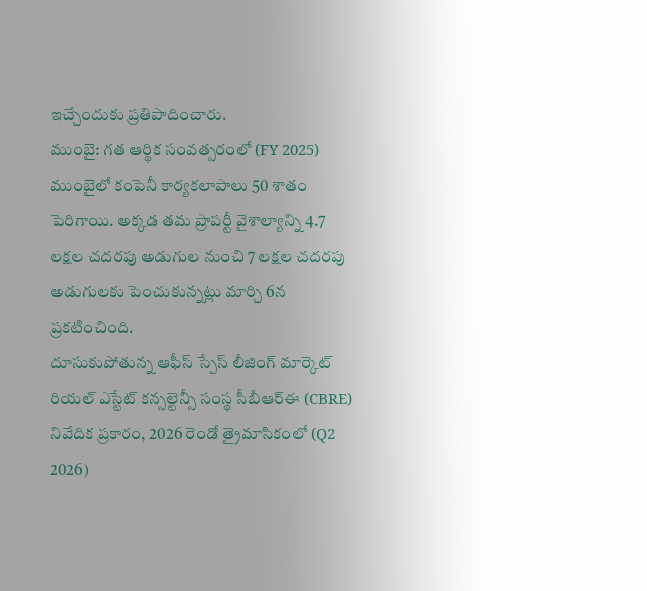ఇచ్చేందుకు ప్రతిపాదించారు.
ముంబై: గత ఆర్థిక సంవత్సరంలో (FY 2025) ముంబైలో కంపెనీ కార్యకలాపాలు 50 శాతం పెరిగాయి. అక్కడ తమ ప్రాపర్టీ వైశాల్యాన్ని 4.7 లక్షల చదరపు అడుగుల నుంచి 7 లక్షల చదరపు అడుగులకు పెంచుకున్నట్లు మార్చి 6న ప్రకటించింది.
దూసుకుపోతున్న ఆఫీస్ స్పేస్ లీజింగ్ మార్కెట్
రియల్ ఎస్టేట్ కన్సల్టెన్సీ సంస్థ సీబీఆర్ఈ (CBRE) నివేదిక ప్రకారం, 2026 రెండో త్రైమాసికంలో (Q2 2026)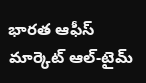భారత ఆఫీస్ మార్కెట్ ఆల్-టైమ్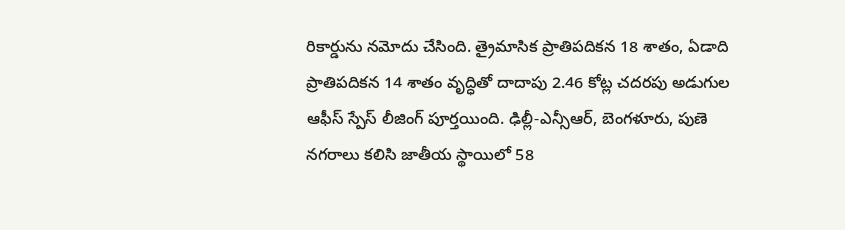రికార్డును నమోదు చేసింది. త్రైమాసిక ప్రాతిపదికన 18 శాతం, ఏడాది ప్రాతిపదికన 14 శాతం వృద్ధితో దాదాపు 2.46 కోట్ల చదరపు అడుగుల ఆఫీస్ స్పేస్ లీజింగ్ పూర్తయింది. ఢిల్లీ-ఎన్సీఆర్, బెంగళూరు, పుణె నగరాలు కలిసి జాతీయ స్థాయిలో 58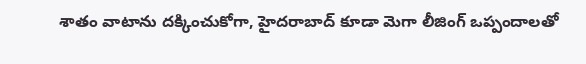శాతం వాటాను దక్కించుకోగా, హైదరాబాద్ కూడా మెగా లీజింగ్ ఒప్పందాలతో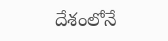దేశంలోనే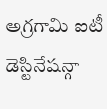అగ్రగామి ఐటీ డెస్టినేషన్గా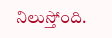నిలుస్తోంది.